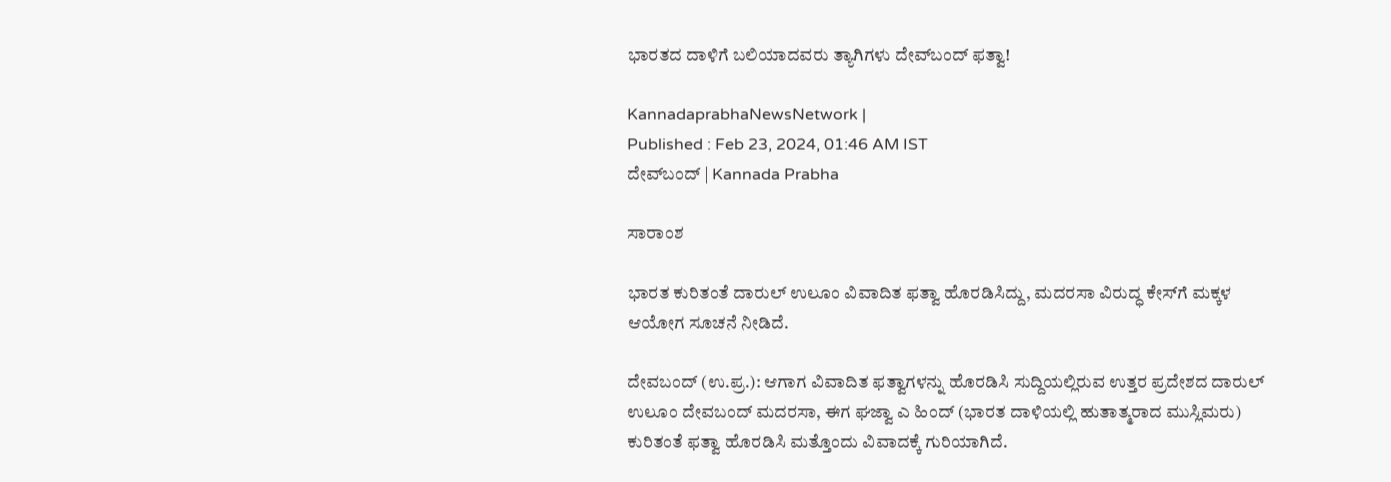ಭಾರತದ ದಾಳಿಗೆ ಬಲಿಯಾದವರು ತ್ಯಾಗಿಗಳು ದೇವ್‌ಬಂದ್‌ ಫತ್ವಾ!

KannadaprabhaNewsNetwork |
Published : Feb 23, 2024, 01:46 AM IST
ದೇವ್‌ಬಂದ್‌ | Kannada Prabha

ಸಾರಾಂಶ

ಭಾರತ ಕುರಿತಂತೆ ದಾರುಲ್‌ ಉಲೂಂ ವಿವಾದಿತ ಫತ್ವಾ ಹೊರಡಿಸಿದ್ದು, ಮದರಸಾ ವಿರುದ್ಧ ಕೇಸ್‌ಗೆ ಮಕ್ಕಳ ಆಯೋಗ ಸೂಚನೆ ನೀಡಿದೆ.

ದೇವಬಂದ್‌ (ಉ.ಪ್ರ.): ಆಗಾಗ ವಿವಾದಿತ ಫತ್ವಾಗಳನ್ನು ಹೊರಡಿಸಿ ಸುದ್ದಿಯಲ್ಲಿರುವ ಉತ್ತರ ಪ್ರದೇಶದ ದಾರುಲ್‌ ಉಲೂಂ ದೇವಬಂದ್‌ ಮದರಸಾ, ಈಗ ಘಜ್ವಾ ಎ ಹಿಂದ್‌ (ಭಾರತ ದಾಳಿಯಲ್ಲಿ ಹುತಾತ್ಮರಾದ ಮುಸ್ಲಿಮರು) ಕುರಿತಂತೆ ಫತ್ವಾ ಹೊರಡಿಸಿ ಮತ್ತೊಂದು ವಿವಾದಕ್ಕೆ ಗುರಿಯಾಗಿದೆ.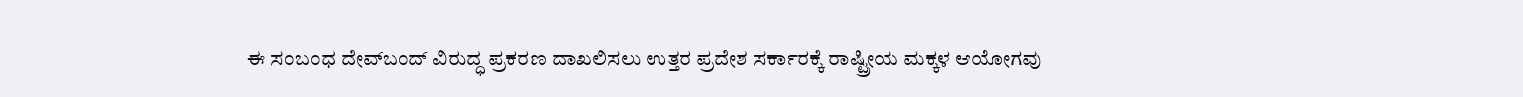ಈ ಸಂಬಂಧ ದೇವ್‌ಬಂದ್ ವಿರುದ್ಧ ಪ್ರಕರಣ ದಾಖಲಿಸಲು ಉತ್ತರ ಪ್ರದೇಶ ಸರ್ಕಾರಕ್ಕೆ ರಾಷ್ಟ್ರೀಯ ಮಕ್ಕಳ ಆಯೋಗವು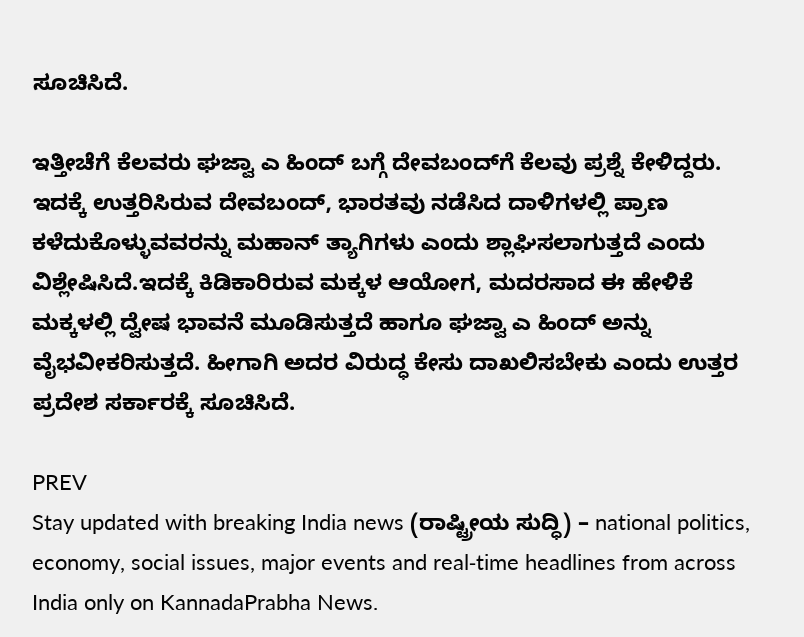ಸೂಚಿಸಿದೆ.

ಇತ್ತೀಚೆಗೆ ಕೆಲವರು ಘಜ್ವಾ ಎ ಹಿಂದ್‌ ಬಗ್ಗೆ ದೇವಬಂದ್‌ಗೆ ಕೆಲವು ಪ್ರಶ್ನೆ ಕೇಳಿದ್ದರು. ಇದಕ್ಕೆ ಉತ್ತರಿಸಿರುವ ದೇವಬಂದ್‌, ಭಾರತವು ನಡೆಸಿದ ದಾಳಿಗಳಲ್ಲಿ ಪ್ರಾಣ ಕಳೆದುಕೊಳ್ಳುವವರನ್ನು ಮಹಾನ್ ತ್ಯಾಗಿಗಳು ಎಂದು ಶ್ಲಾಘಿಸಲಾಗುತ್ತದೆ ಎಂದು ವಿಶ್ಲೇಷಿಸಿದೆ.ಇದಕ್ಕೆ ಕಿಡಿಕಾರಿರುವ ಮಕ್ಕಳ ಆಯೋಗ, ಮದರಸಾದ ಈ ಹೇಳಿಕೆ ಮಕ್ಕಳಲ್ಲಿ ದ್ವೇಷ ಭಾವನೆ ಮೂಡಿಸುತ್ತದೆ ಹಾಗೂ ಘಜ್ವಾ ಎ ಹಿಂದ್‌ ಅನ್ನು ವೈಭವೀಕರಿಸುತ್ತದೆ. ಹೀಗಾಗಿ ಅದರ ವಿರುದ್ಧ ಕೇಸು ದಾಖಲಿಸಬೇಕು ಎಂದು ಉತ್ತರ ಪ್ರದೇಶ ಸರ್ಕಾರಕ್ಕೆ ಸೂಚಿಸಿದೆ.

PREV
Stay updated with breaking India news (ರಾಷ್ಟ್ರೀಯ ಸುದ್ಧಿ) – national politics, economy, social issues, major events and real‑time headlines from across India only on KannadaPrabha News.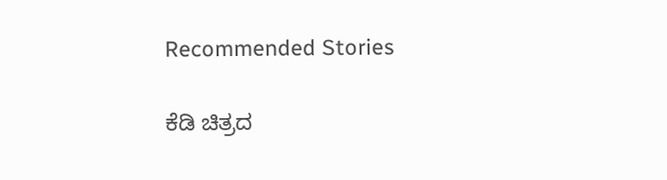Recommended Stories

ಕೆಡಿ ಚಿತ್ರದ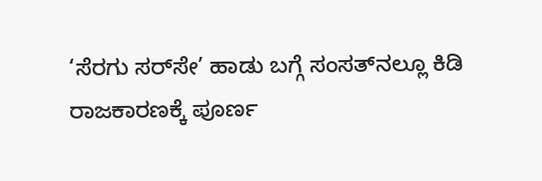‘ಸೆರಗು ಸರ್‌ಸೇ’ ಹಾಡು ಬಗ್ಗೆ ಸಂಸತ್‌ನಲ್ಲೂ ಕಿಡಿ
ರಾಜಕಾರಣಕ್ಕೆ ಪೂರ್ಣ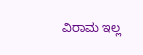ವಿರಾಮ ಇಲ್ಲ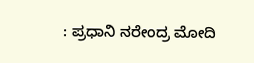: ಪ್ರಧಾನಿ ನರೇಂದ್ರ ಮೋದಿ